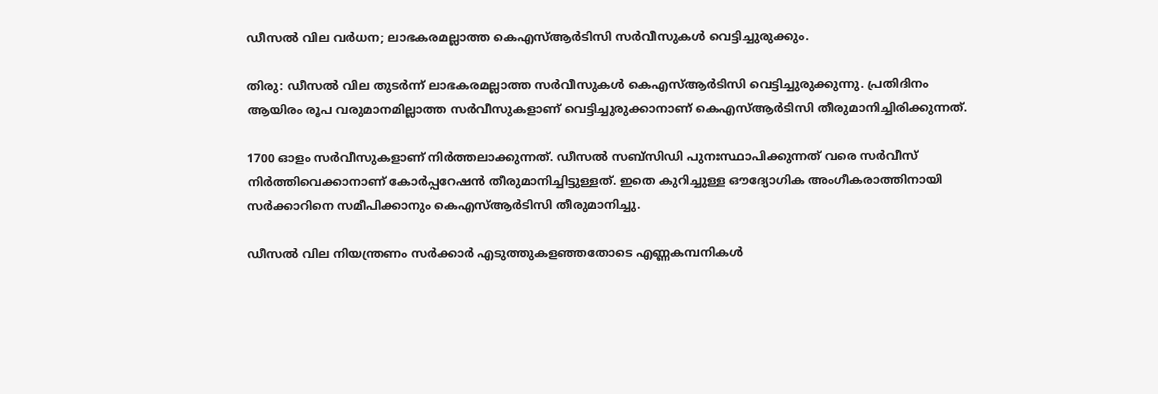ഡീസല്‍ വില വര്‍ധന; ലാഭകരമല്ലാത്ത കെഎസ്ആര്‍ടിസി സര്‍വീസുകള്‍ വെട്ടിച്ചുരുക്കും.

തിരു: ഡീസല്‍ വില തുടര്‍ന്ന് ലാഭകരമല്ലാത്ത സര്‍വീസുകള്‍ കെഎസ്ആര്‍ടിസി വെട്ടിച്ചുരുക്കുന്നു. പ്രതിദിനം ആയിരം രൂപ വരുമാനമില്ലാത്ത സര്‍വീസുകളാണ് വെട്ടിച്ചുരുക്കാനാണ് കെഎസ്ആര്‍ടിസി തീരുമാനിച്ചിരിക്കുന്നത്.

1700 ഓളം സര്‍വീസുകളാണ് നിര്‍ത്തലാക്കുന്നത്. ഡീസല്‍ സബ്‌സിഡി പുനഃസ്ഥാപിക്കുന്നത് വരെ സര്‍വീസ് നിര്‍ത്തിവെക്കാനാണ് കോര്‍പ്പറേഷന്‍ തീരുമാനിച്ചിട്ടുള്ളത്. ഇതെ കുറിച്ചുള്ള ഔദ്യോഗിക അംഗീകരാത്തിനായി സര്‍ക്കാറിനെ സമീപിക്കാനും കെഎസ്ആര്‍ടിസി തീരുമാനിച്ചു.

ഡീസല്‍ വില നിയന്ത്രണം സര്‍ക്കാര്‍ എടുത്തുകളഞ്ഞതോടെ എണ്ണകമ്പനികള്‍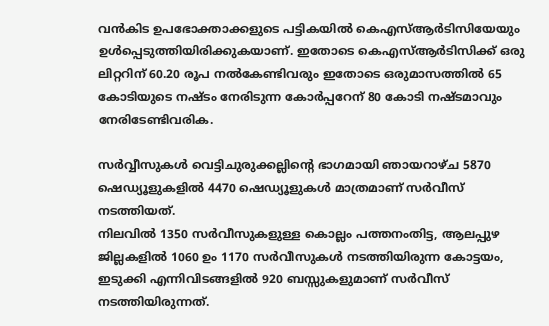വന്‍കിട ഉപഭോക്താക്കളുടെ പട്ടികയില്‍ കെഎസ്ആര്‍ടിസിയേയും ഉള്‍പ്പെടുത്തിയിരിക്കുകയാണ്. ഇതോടെ കെഎസ്ആര്‍ടിസിക്ക് ഒരു ലിറ്ററിന് 60.20 രൂപ നല്‍കേണ്ടിവരും ഇതോടെ ഒരുമാസത്തില്‍ 65 കോടിയുടെ നഷ്ടം നേരിടുന്ന കോര്‍പ്പറേന് 80 കോടി നഷ്ടമാവും നേരിടേണ്ടിവരിക.

സര്‍വ്വീസുകള്‍ വെട്ടിചുരുക്കല്ലിന്റെ ഭാഗമായി ഞായറാഴ്ച 5870 ഷെഡ്യൂളുകളില്‍ 4470 ഷെഡ്യൂളുകള്‍ മാത്രമാണ് സര്‍വീസ് നടത്തിയത്.
നിലവില്‍ 1350 സര്‍വീസുകളുള്ള കൊല്ലം പത്തനംതിട്ട, ആലപ്പുഴ ജില്ലകളില്‍ 1060 ഉം 1170 സര്‍വീസുകള്‍ നടത്തിയിരുന്ന കോട്ടയം, ഇടുക്കി എന്നിവിടങ്ങളില്‍ 920 ബസ്സുകളുമാണ് സര്‍വീസ് നടത്തിയിരുന്നത്.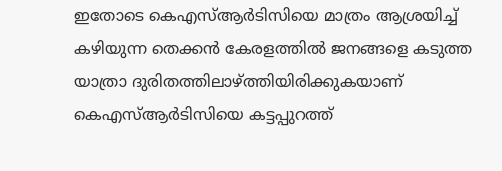ഇതോടെ കെഎസ്ആര്‍ടിസിയെ മാത്രം ആശ്രയിച്ച് കഴിയുന്ന തെക്കന്‍ കേരളത്തില്‍ ജനങ്ങളെ കടുത്ത യാത്രാ ദുരിതത്തിലാഴ്ത്തിയിരിക്കുകയാണ് കെഎസ്ആര്‍ടിസിയെ കട്ടപ്പുറത്ത്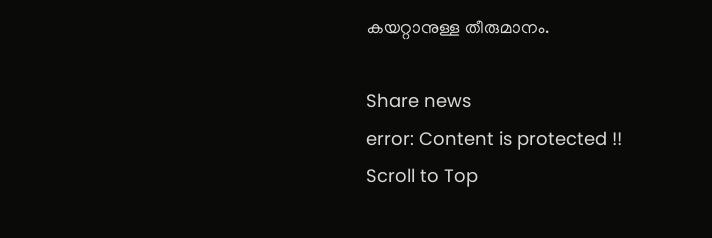കയറ്റാനുള്ള തീരുമാനം.

Share news
error: Content is protected !!
Scroll to Top